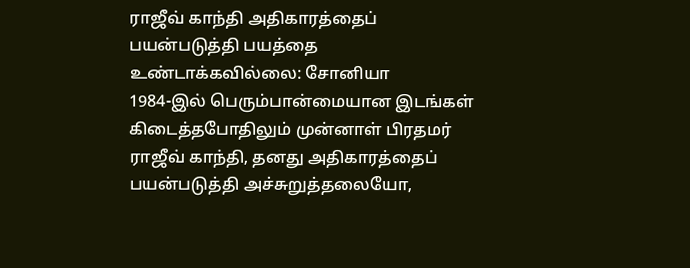ராஜீவ் காந்தி அதிகாரத்தைப் பயன்படுத்தி பயத்தை உண்டாக்கவில்லை: சோனியா
1984-இல் பெரும்பான்மையான இடங்கள் கிடைத்தபோதிலும் முன்னாள் பிரதமர் ராஜீவ் காந்தி, தனது அதிகாரத்தைப் பயன்படுத்தி அச்சுறுத்தலையோ,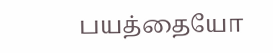பயத்தையோ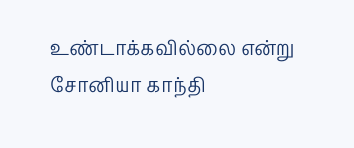உண்டாக்கவில்லை என்று சோனியா காந்தி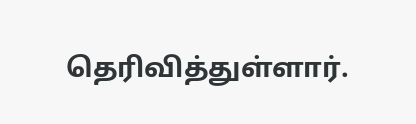தெரிவித்துள்ளார்.